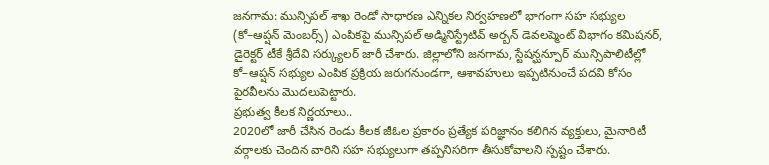జనగామ: మున్సిపల్ శాఖ రెండో సాధారణ ఎన్నికల నిర్వహణలో భాగంగా సహ సభ్యుల (కో–ఆప్షన్ మెంబర్స్) ఎంపికపై మున్సిపల్ అడ్మినిస్ట్రేటివ్ అర్బన్ డెవలప్మెంట్ విభాగం కమిషనర్, డైరెక్టర్ టీకే శ్రీదేవి సర్క్యులర్ జారీ చేశారు. జిల్లాలోని జనగామ, స్టేషన్ఘన్పూర్ మున్సిపాలిటీల్లో కో–ఆప్షన్ సభ్యుల ఎంపిక ప్రక్రియ జరుగనుండగా, ఆశావహులు ఇప్పటినుంచే పదవి కోసం పైరవీలను మొదలుపెట్టారు.
ప్రభుత్వ కీలక నిర్ణయాలు..
2020లో జారీ చేసిన రెండు కీలక జీఓల ప్రకారం ప్రత్యేక పరిజ్ఞానం కలిగిన వ్యక్తులు, మైనారిటీ వర్గాలకు చెందిన వారిని సహ సభ్యులుగా తప్పనిసరిగా తీసుకోవాలని స్పష్టం చేశారు.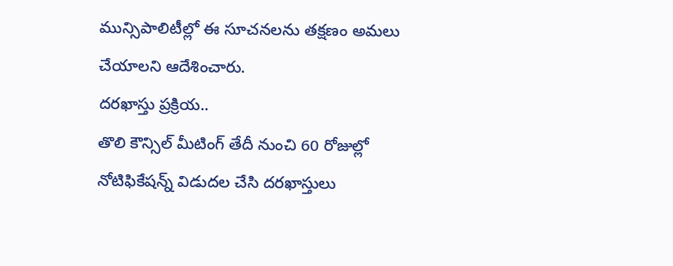మున్సిపాలిటీల్లో ఈ సూచనలను తక్షణం అమలు చేయాలని ఆదేశించారు.
దరఖాస్తు ప్రక్రియ..
తొలి కౌన్సిల్ మీటింగ్ తేదీ నుంచి 60 రోజుల్లో నోటిఫికేషన్న్ విడుదల చేసి దరఖాస్తులు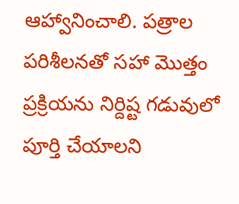ఆహ్వానించాలి. పత్రాల పరిశీలనతో సహా మొత్తం ప్రక్రియను నిర్దిష్ట గడువులో పూర్తి చేయాలని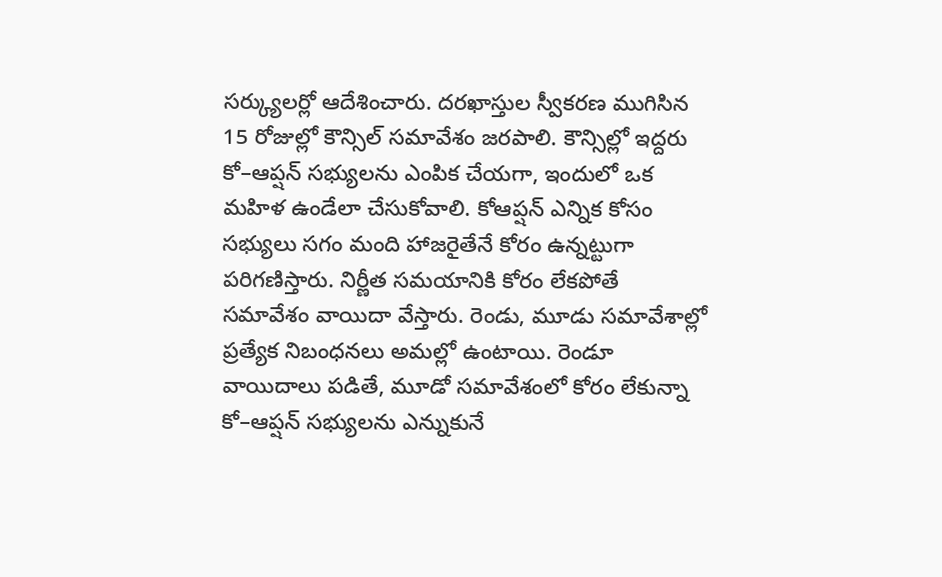సర్క్యులర్లో ఆదేశించారు. దరఖాస్తుల స్వీకరణ ముగిసిన 15 రోజుల్లో కౌన్సిల్ సమావేశం జరపాలి. కౌన్సిల్లో ఇద్దరు కో–ఆప్షన్ సభ్యులను ఎంపిక చేయగా, ఇందులో ఒక మహిళ ఉండేలా చేసుకోవాలి. కోఆప్షన్ ఎన్నిక కోసం సభ్యులు సగం మంది హాజరైతేనే కోరం ఉన్నట్టుగా పరిగణిస్తారు. నిర్ణీత సమయానికి కోరం లేకపోతే సమావేశం వాయిదా వేస్తారు. రెండు, మూడు సమావేశాల్లో ప్రత్యేక నిబంధనలు అమల్లో ఉంటాయి. రెండూ వాయిదాలు పడితే, మూడో సమావేశంలో కోరం లేకున్నా కో–ఆప్షన్ సభ్యులను ఎన్నుకునే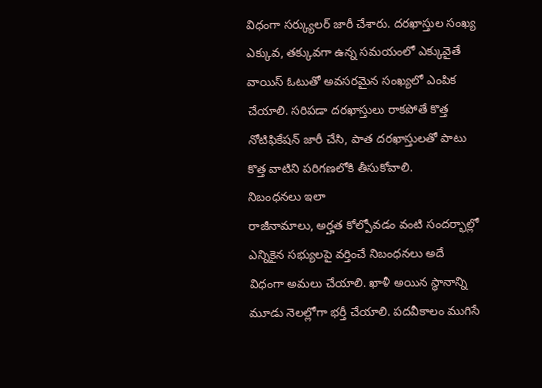విధంగా సర్క్యులర్ జారీ చేశారు. దరఖాస్తుల సంఖ్య ఎక్కువ, తక్కువగా ఉన్న సమయంలో ఎక్కువైతే వాయిస్ ఓటుతో అవసరమైన సంఖ్యలో ఎంపిక చేయాలి. సరిపడా దరఖాస్తులు రాకపోతే కొత్త నోటిఫికేషన్ జారీ చేసి, పాత దరఖాస్తులతో పాటు కొత్త వాటిని పరిగణలోకి తీసుకోవాలి.
నిబంధనలు ఇలా
రాజీనామాలు, అర్హత కోల్పోవడం వంటి సందర్భాల్లో ఎన్నికైన సభ్యులపై వర్తించే నిబంధనలు అదే విధంగా అమలు చేయాలి. ఖాళీ అయిన స్థానాన్ని మూడు నెలల్లోగా భర్తీ చేయాలి. పదవీకాలం ముగిసే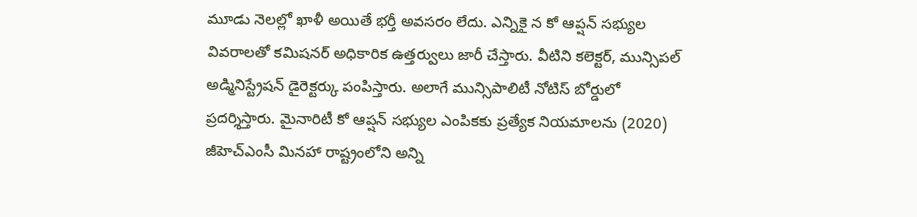మూడు నెలల్లో ఖాళీ అయితే భర్తీ అవసరం లేదు. ఎన్నికై న కో ఆప్షన్ సభ్యుల వివరాలతో కమిషనర్ అధికారిక ఉత్తర్వులు జారీ చేస్తారు. వీటిని కలెక్టర్, మున్సిపల్ అడ్మినిస్ట్రేషన్ డైరెక్టర్కు పంపిస్తారు. అలాగే మున్సిపాలిటీ నోటిస్ బోర్డులో ప్రదర్శిస్తారు. మైనారిటీ కో ఆప్షన్ సభ్యుల ఎంపికకు ప్రత్యేక నియమాలను (2020) జీహెచ్ఎంసీ మినహా రాష్ట్రంలోని అన్ని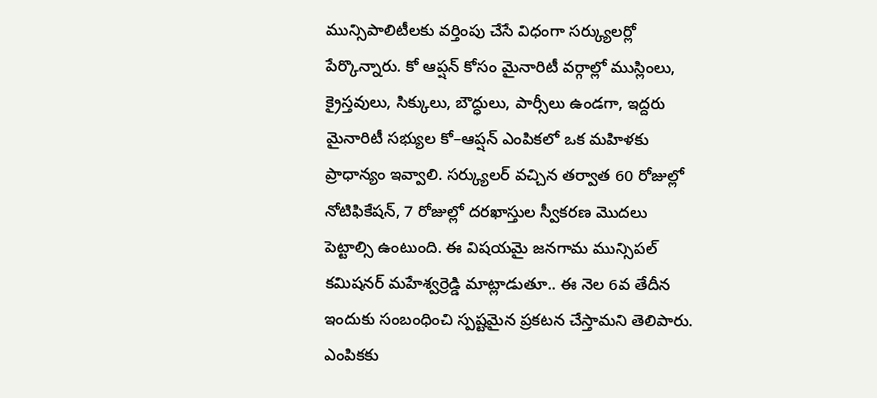మున్సిపాలిటీలకు వర్తింపు చేసే విధంగా సర్క్యులర్లో పేర్కొన్నారు. కో ఆప్షన్ కోసం మైనారిటీ వర్గాల్లో ముస్లింలు, క్రైస్తవులు, సిక్కులు, బౌద్ధులు, పార్సీలు ఉండగా, ఇద్దరు మైనారిటీ సభ్యుల కో–ఆప్షన్ ఎంపికలో ఒక మహిళకు ప్రాధాన్యం ఇవ్వాలి. సర్క్యులర్ వచ్చిన తర్వాత 60 రోజుల్లో నోటిఫికేషన్, 7 రోజుల్లో దరఖాస్తుల స్వీకరణ మొదలు పెట్టాల్సి ఉంటుంది. ఈ విషయమై జనగామ మున్సిపల్ కమిషనర్ మహేశ్వర్రెడ్డి మాట్లాడుతూ.. ఈ నెల 6వ తేదీన ఇందుకు సంబంధించి స్పష్టమైన ప్రకటన చేస్తామని తెలిపారు.
ఎంపికకు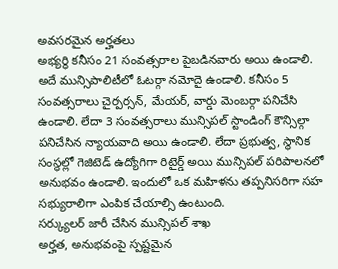అవసరమైన అర్హతలు
అభ్యర్థి కనీసం 21 సంవత్సరాల పైబడినవారు అయి ఉండాలి. అదే మున్సిపాలిటీలో ఓటర్గా నమోదై ఉండాలి. కనీసం 5 సంవత్సరాలు చైర్పర్సన్, మేయర్, వార్డు మెంబర్గా పనిచేసి ఉండాలి. లేదా 3 సంవత్సరాలు మున్సిపల్ స్టాండింగ్ కౌన్సిల్గా పనిచేసిన న్యాయవాది అయి ఉండాలి. లేదా ప్రభుత్వ, స్థానిక సంస్థల్లో గెజిటెడ్ ఉద్యోగిగా రిటైర్డ్ అయి మున్సిపల్ పరిపాలనలో అనుభవం ఉండాలి. ఇందులో ఒక మహిళను తప్పనిసరిగా సహ సభ్యురాలిగా ఎంపిక చేయాల్సి ఉంటుంది.
సర్క్యులర్ జారీ చేసిన మున్సిపల్ శాఖ
అర్హత, అనుభవంపై స్పష్టమైన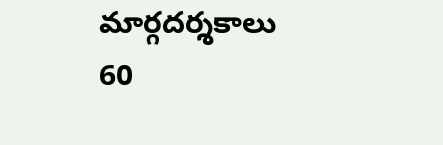మార్గదర్శకాలు
60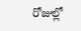రోజుల్లో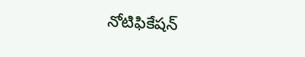నోటిఫికేషన్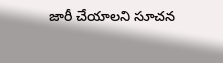జారీ చేయాలని సూచన